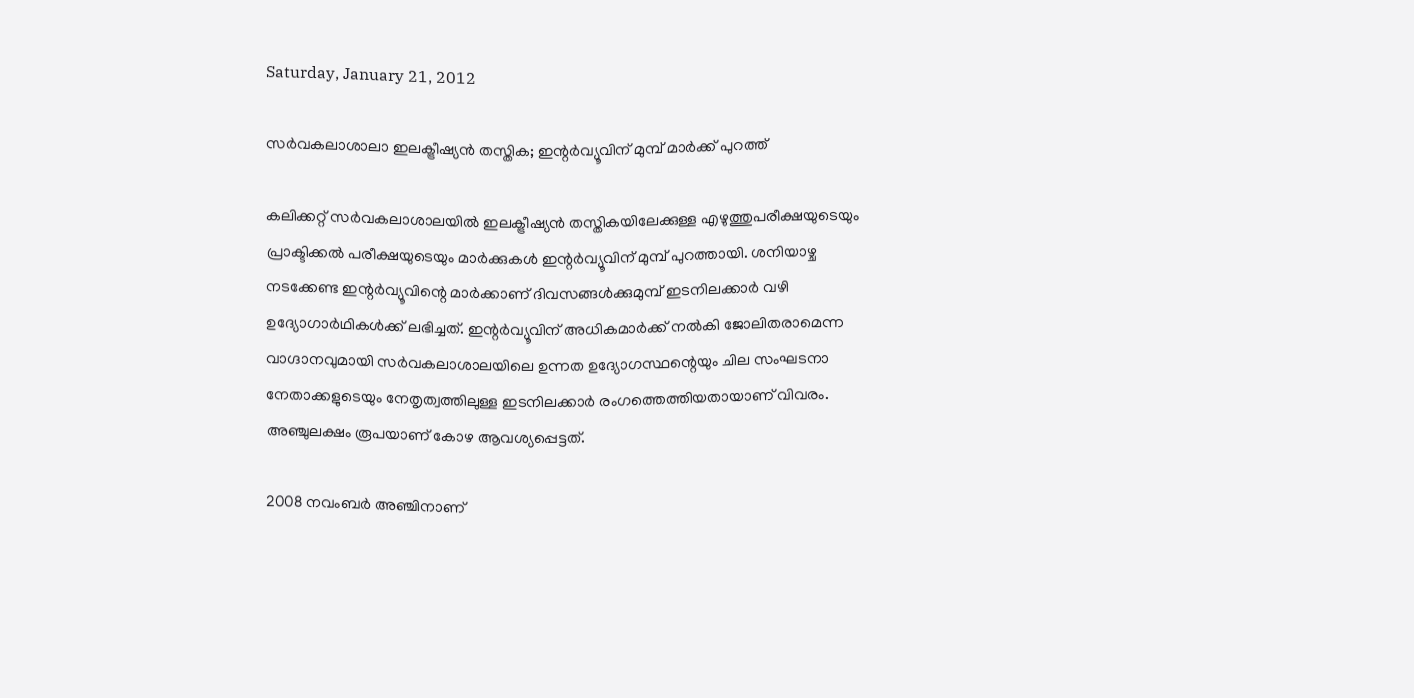Saturday, January 21, 2012

സര്‍വകലാശാലാ ഇലക്ട്രീഷ്യന്‍ തസ്തിക; ഇന്റര്‍വ്യൂവിന് മുമ്പ് മാര്‍ക്ക് പുറത്ത്

കലിക്കറ്റ് സര്‍വകലാശാലയില്‍ ഇലക്ട്രീഷ്യന്‍ തസ്തികയിലേക്കുള്ള എഴുത്തുപരീക്ഷയുടെയും പ്രാക്ടിക്കല്‍ പരീക്ഷയുടെയും മാര്‍ക്കുകള്‍ ഇന്റര്‍വ്യൂവിന് മുമ്പ് പുറത്തായി. ശനിയാഴ്ച നടക്കേണ്ട ഇന്റര്‍വ്യൂവിന്റെ മാര്‍ക്കാണ് ദിവസങ്ങള്‍ക്കുമുമ്പ് ഇടനിലക്കാര്‍ വഴി ഉദ്യോഗാര്‍ഥികള്‍ക്ക് ലഭിച്ചത്. ഇന്റര്‍വ്യൂവിന് അധികമാര്‍ക്ക് നല്‍കി ജോലിതരാമെന്ന വാഗ്ദാനവുമായി സര്‍വകലാശാലയിലെ ഉന്നത ഉദ്യോഗസ്ഥന്റെയും ചില സംഘടനാ നേതാക്കളുടെയും നേതൃത്വത്തിലുള്ള ഇടനിലക്കാര്‍ രംഗത്തെത്തിയതായാണ് വിവരം. അഞ്ചുലക്ഷം രൂപയാണ് കോഴ ആവശ്യപ്പെട്ടത്.

2008 നവംബര്‍ അഞ്ചിനാണ്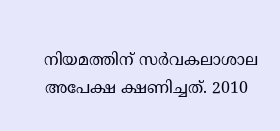നിയമത്തിന് സര്‍വകലാശാല അപേക്ഷ ക്ഷണിച്ചത്. 2010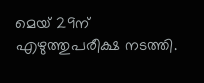മെയ് 29ന് എഴുത്തുപരീക്ഷ നടത്തി.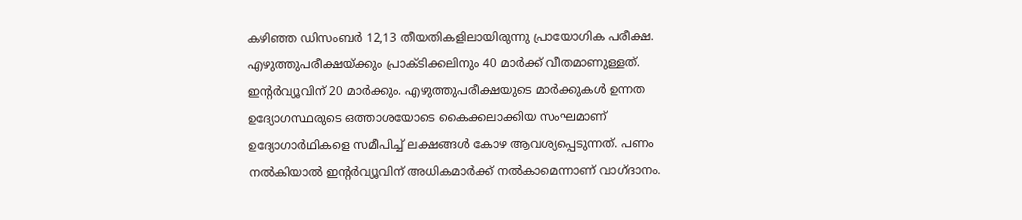കഴിഞ്ഞ ഡിസംബര്‍ 12,13 തീയതികളിലായിരുന്നു പ്രായോഗിക പരീക്ഷ. എഴുത്തുപരീക്ഷയ്ക്കും പ്രാക്ടിക്കലിനും 40 മാര്‍ക്ക് വീതമാണുള്ളത്. ഇന്റര്‍വ്യൂവിന് 20 മാര്‍ക്കും. എഴുത്തുപരീക്ഷയുടെ മാര്‍ക്കുകള്‍ ഉന്നത ഉദ്യോഗസ്ഥരുടെ ഒത്താശയോടെ കൈക്കലാക്കിയ സംഘമാണ് ഉദ്യോഗാര്‍ഥികളെ സമീപിച്ച് ലക്ഷങ്ങള്‍ കോഴ ആവശ്യപ്പെടുന്നത്. പണം നല്‍കിയാല്‍ ഇന്റര്‍വ്യൂവിന് അധികമാര്‍ക്ക് നല്‍കാമെന്നാണ് വാഗ്ദാനം.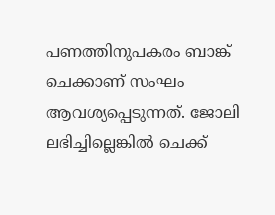പണത്തിനുപകരം ബാങ്ക് ചെക്കാണ് സംഘം ആവശ്യപ്പെടുന്നത്. ജോലി ലഭിച്ചില്ലെങ്കില്‍ ചെക്ക്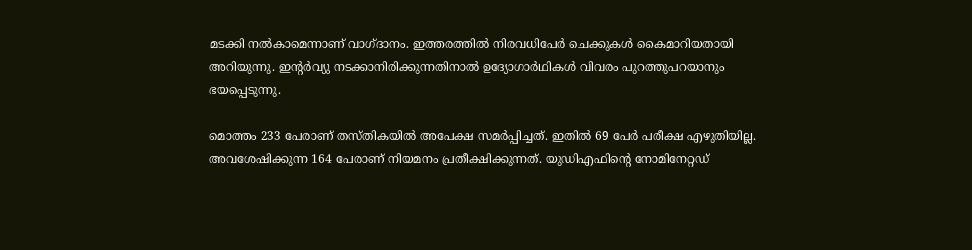മടക്കി നല്‍കാമെന്നാണ് വാഗ്ദാനം. ഇത്തരത്തില്‍ നിരവധിപേര്‍ ചെക്കുകള്‍ കൈമാറിയതായി അറിയുന്നു. ഇന്റര്‍വ്യു നടക്കാനിരിക്കുന്നതിനാല്‍ ഉദ്യോഗാര്‍ഥികള്‍ വിവരം പുറത്തുപറയാനും ഭയപ്പെടുന്നു.

മൊത്തം 233 പേരാണ് തസ്തികയില്‍ അപേക്ഷ സമര്‍പ്പിച്ചത്. ഇതില്‍ 69 പേര്‍ പരീക്ഷ എഴുതിയില്ല. അവശേഷിക്കുന്ന 164 പേരാണ് നിയമനം പ്രതീക്ഷിക്കുന്നത്. യുഡിഎഫിന്റെ നോമിനേറ്റഡ്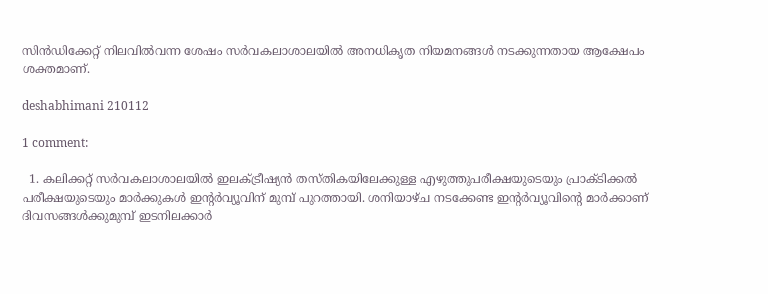സിന്‍ഡിക്കേറ്റ് നിലവില്‍വന്ന ശേഷം സര്‍വകലാശാലയില്‍ അനധികൃത നിയമനങ്ങള്‍ നടക്കുന്നതായ ആക്ഷേപം ശക്തമാണ്.

deshabhimani 210112

1 comment:

  1. കലിക്കറ്റ് സര്‍വകലാശാലയില്‍ ഇലക്ട്രീഷ്യന്‍ തസ്തികയിലേക്കുള്ള എഴുത്തുപരീക്ഷയുടെയും പ്രാക്ടിക്കല്‍ പരീക്ഷയുടെയും മാര്‍ക്കുകള്‍ ഇന്റര്‍വ്യൂവിന് മുമ്പ് പുറത്തായി. ശനിയാഴ്ച നടക്കേണ്ട ഇന്റര്‍വ്യൂവിന്റെ മാര്‍ക്കാണ് ദിവസങ്ങള്‍ക്കുമുമ്പ് ഇടനിലക്കാര്‍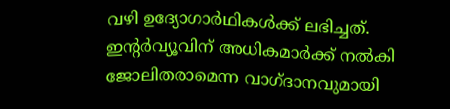വഴി ഉദ്യോഗാര്‍ഥികള്‍ക്ക് ലഭിച്ചത്. ഇന്റര്‍വ്യൂവിന് അധികമാര്‍ക്ക് നല്‍കി ജോലിതരാമെന്ന വാഗ്ദാനവുമായി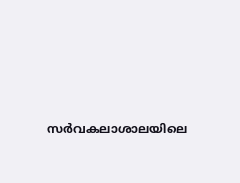സര്‍വകലാശാലയിലെ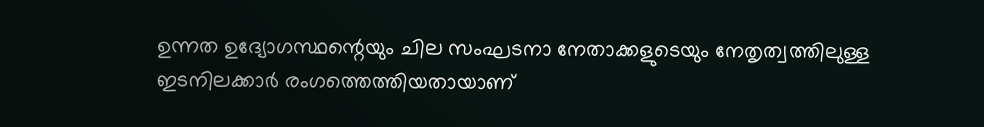ഉന്നത ഉദ്യോഗസ്ഥന്റെയും ചില സംഘടനാ നേതാക്കളുടെയും നേതൃത്വത്തിലുള്ള ഇടനിലക്കാര്‍ രംഗത്തെത്തിയതായാണ്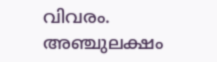വിവരം. അഞ്ചുലക്ഷം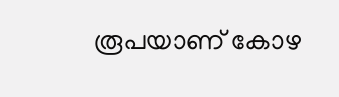രൂപയാണ് കോഴ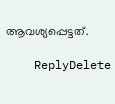ആവശ്യപ്പെട്ടത്.

    ReplyDelete